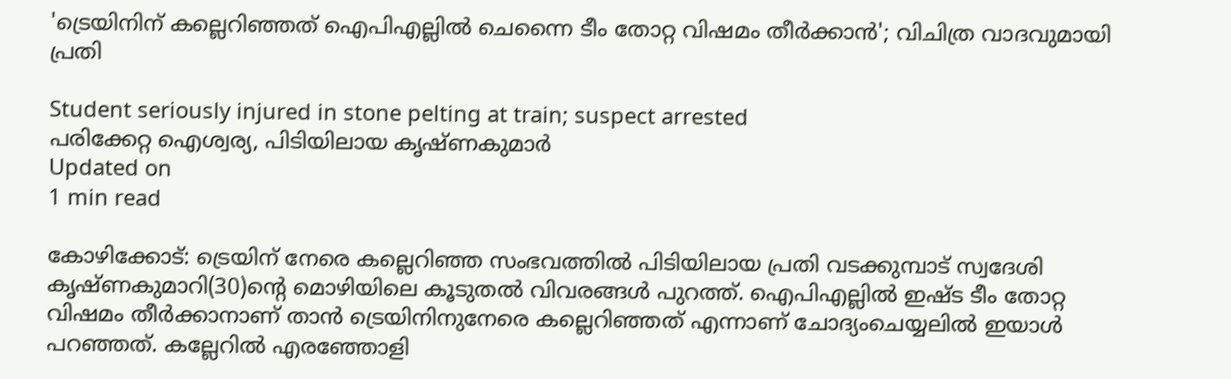'ട്രെയിനിന് കല്ലെറിഞ്ഞത് ഐപിഎല്ലില്‍ ചെന്നൈ ടീം തോറ്റ വിഷമം തീര്‍ക്കാന്‍'; വിചിത്ര വാദവുമായി പ്രതി

Student seriously injured in stone pelting at train; suspect arrested
പരിക്കേറ്റ ഐശ്വര്യ, പിടിയിലായ കൃഷ്ണകുമാർ
Updated on
1 min read

കോഴിക്കോട്: ട്രെയിന് നേരെ കല്ലെറിഞ്ഞ സംഭവത്തില്‍ പിടിയിലായ പ്രതി വടക്കുമ്പാട് സ്വദേശി കൃഷ്ണകുമാറി(30)ന്റെ മൊഴിയിലെ കൂടുതല്‍ വിവരങ്ങള്‍ പുറത്ത്. ഐപിഎല്ലില്‍ ഇഷ്ട ടീം തോറ്റ വിഷമം തീര്‍ക്കാനാണ് താന്‍ ട്രെയിനിനുനേരെ കല്ലെറിഞ്ഞത് എന്നാണ് ചോദ്യംചെയ്യലില്‍ ഇയാള്‍ പറഞ്ഞത്. കല്ലേറില്‍ എരഞ്ഞോളി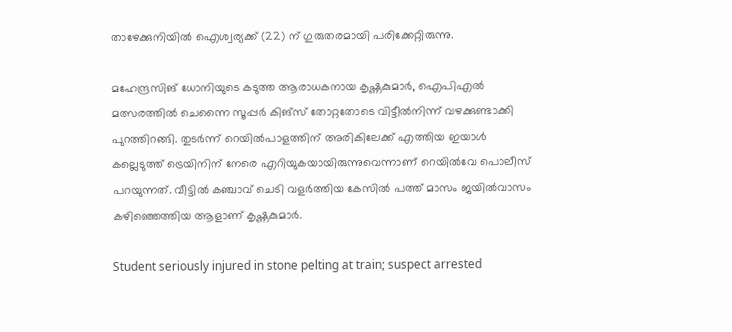താഴേക്കുനിയില്‍ ഐശ്വര്യക്ക് (22) ന് ഗുരുതരമായി പരിക്കേറ്റിരുന്നു.

മഹേന്ദ്രസിങ് ധോനിയുടെ കടുത്ത ആരാധകനായ കൃഷ്ണകുമാര്‍, ഐപിഎല്‍ മത്സരത്തില്‍ ചെന്നൈ സൂപ്പര്‍ കിങ്സ് തോറ്റതോടെ വിട്ടീല്‍നിന്ന് വഴക്കുണ്ടാക്കി പുറത്തിറങ്ങി. തുടര്‍ന്ന് റെയില്‍പാളത്തിന് അരികിലേക്ക് എത്തിയ ഇയാള്‍ കല്ലെടുത്ത് ട്രെയിനിന് നേരെ എറിയുകയായിരുന്നുവെന്നാണ് റെയില്‍വേ പൊലീസ് പറയുന്നത്. വീട്ടില്‍ കഞ്ചാവ് ചെടി വളര്‍ത്തിയ കേസില്‍ പത്ത് മാസം ജയില്‍വാസം കഴിഞ്ഞെത്തിയ ആളാണ് കൃഷ്ണകുമാര്‍.

Student seriously injured in stone pelting at train; suspect arrested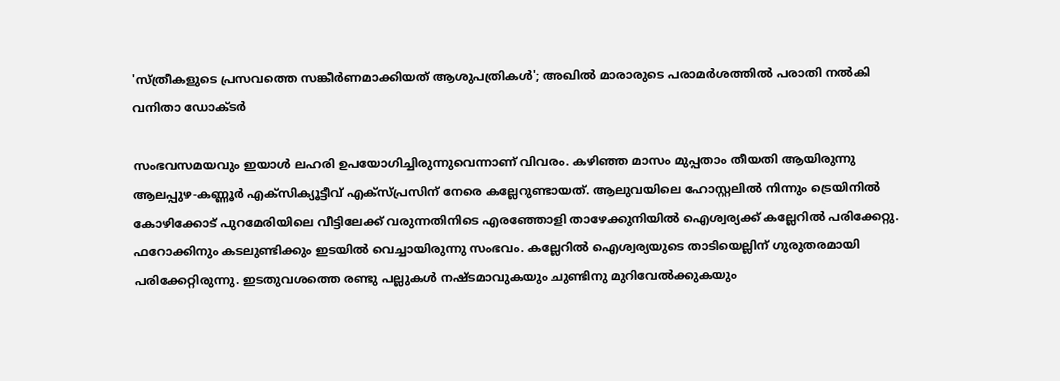'സ്ത്രീകളുടെ പ്രസവത്തെ സങ്കീര്‍ണമാക്കിയത് ആശുപത്രികള്‍'; അഖില്‍ മാരാരുടെ പരാമര്‍ശത്തില്‍ പരാതി നല്‍കി വനിതാ ഡോക്ടര്‍

സംഭവസമയവും ഇയാള്‍ ലഹരി ഉപയോഗിച്ചിരുന്നുവെന്നാണ് വിവരം. കഴിഞ്ഞ മാസം മുപ്പതാം തീയതി ആയിരുന്നു ആലപ്പുഴ-കണ്ണൂര്‍ എക്സിക്യൂട്ടീവ് എക്സ്പ്രസിന് നേരെ കല്ലേറുണ്ടായത്. ആലുവയിലെ ഹോസ്റ്റലില്‍ നിന്നും ട്രെയിനില്‍ കോഴിക്കോട് പുറമേരിയിലെ വീട്ടിലേക്ക് വരുന്നതിനിടെ എരഞ്ഞോളി താഴേക്കുനിയില്‍ ഐശ്വര്യക്ക് കല്ലേറില്‍ പരിക്കേറ്റു. ഫറോക്കിനും കടലുണ്ടിക്കും ഇടയില്‍ വെച്ചായിരുന്നു സംഭവം. കല്ലേറില്‍ ഐശ്വര്യയുടെ താടിയെല്ലിന് ഗുരുതരമായി പരിക്കേറ്റിരുന്നു. ഇടതുവശത്തെ രണ്ടു പല്ലുകള്‍ നഷ്ടമാവുകയും ചുണ്ടിനു മുറിവേല്‍ക്കുകയും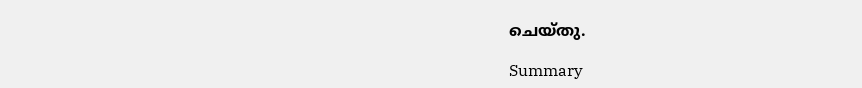ചെയ്തു.

Summary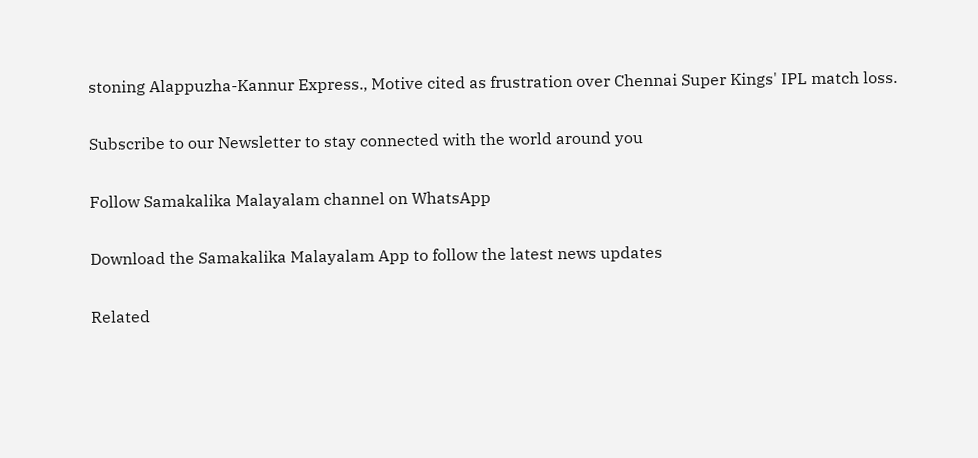stoning Alappuzha-Kannur Express., Motive cited as frustration over Chennai Super Kings' IPL match loss.

Subscribe to our Newsletter to stay connected with the world around you

Follow Samakalika Malayalam channel on WhatsApp

Download the Samakalika Malayalam App to follow the latest news updates

Related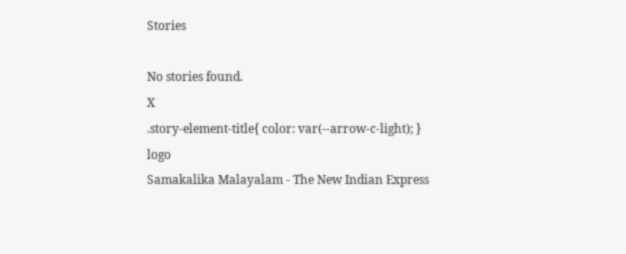Stories

No stories found.
X
.story-element-title{ color: var(--arrow-c-light); }
logo
Samakalika Malayalam - The New Indian Express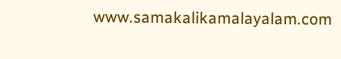www.samakalikamalayalam.com